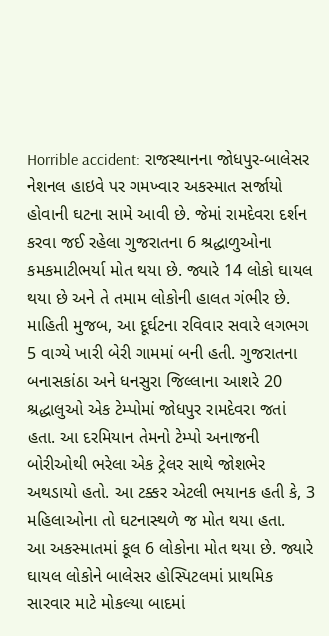Horrible accident: રાજસ્થાનના જોધપુર-બાલેસર નેશનલ હાઇવે પર ગમખ્વાર અકસ્માત સર્જાયો હોવાની ઘટના સામે આવી છે. જેમાં રામદેવરા દર્શન કરવા જઈ રહેલા ગુજરાતના 6 શ્રદ્ધાળુઓના કમકમાટીભર્યા મોત થયા છે. જ્યારે 14 લોકો ઘાયલ થયા છે અને તે તમામ લોકોની હાલત ગંભીર છે.
માહિતી મુજબ, આ દૂર્ઘટના રવિવાર સવારે લગભગ 5 વાગ્યે ખારી બેરી ગામમાં બની હતી. ગુજરાતના બનાસકાંઠા અને ધનસુરા જિલ્લાના આશરે 20 શ્રદ્ધાલુઓ એક ટેમ્પોમાં જોધપુર રામદેવરા જતાં હતા. આ દરમિયાન તેમનો ટેમ્પો અનાજની બોરીઓથી ભરેલા એક ટ્રેલર સાથે જોશભેર અથડાયો હતો. આ ટક્કર એટલી ભયાનક હતી કે, 3 મહિલાઓના તો ઘટનાસ્થળે જ મોત થયા હતા.
આ અકસ્માતમાં કૂલ 6 લોકોના મોત થયા છે. જ્યારે ઘાયલ લોકોને બાલેસર હોસ્પિટલમાં પ્રાથમિક સારવાર માટે મોકલ્યા બાદમાં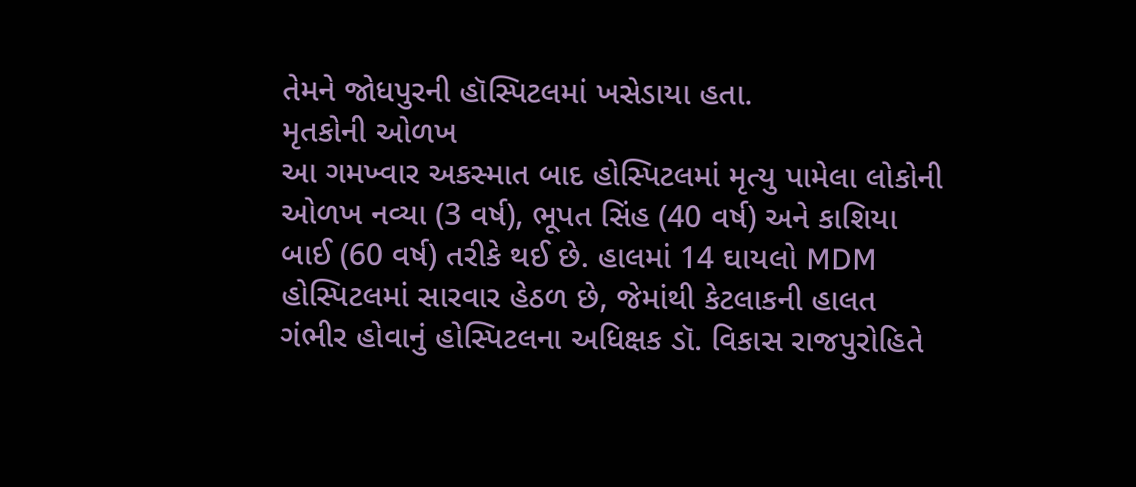તેમને જોધપુરની હૉસ્પિટલમાં ખસેડાયા હતા.
મૃતકોની ઓળખ
આ ગમખ્વાર અકસ્માત બાદ હોસ્પિટલમાં મૃત્યુ પામેલા લોકોની ઓળખ નવ્યા (3 વર્ષ), ભૂપત સિંહ (40 વર્ષ) અને કાશિયા બાઈ (60 વર્ષ) તરીકે થઈ છે. હાલમાં 14 ઘાયલો MDM હોસ્પિટલમાં સારવાર હેઠળ છે, જેમાંથી કેટલાકની હાલત ગંભીર હોવાનું હોસ્પિટલના અધિક્ષક ડૉ. વિકાસ રાજપુરોહિતે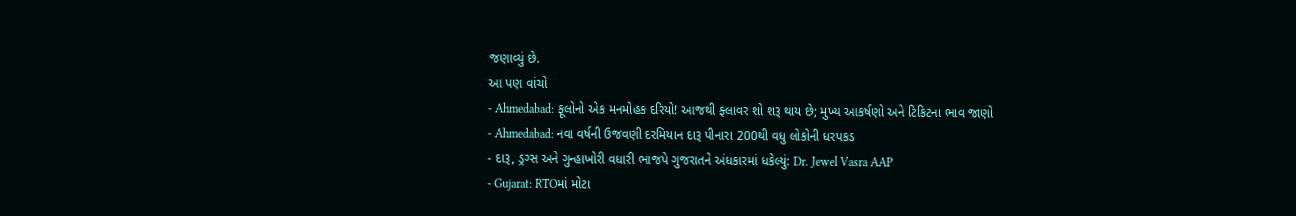જણાવ્યું છે.
આ પણ વાંચો
- Ahmedabad: ફૂલોનો એક મનમોહક દરિયો! આજથી ફ્લાવર શો શરૂ થાય છે; મુખ્ય આકર્ષણો અને ટિકિટના ભાવ જાણો
- Ahmedabad: નવા વર્ષની ઉજવણી દરમિયાન દારૂ પીનારા 200થી વધુ લોકોની ધરપકડ
- દારૂ, ડ્રગ્સ અને ગુન્હાખોરી વધારી ભાજપે ગુજરાતને અંધકારમાં ધકેલ્યું: Dr. Jewel Vasra AAP
- Gujarat: RTOમાં મોટા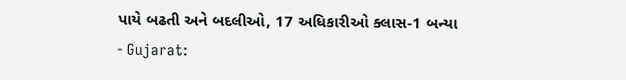પાયે બઢતી અને બદલીઓ, 17 અધિકારીઓ ક્લાસ-1 બન્યા
- Gujarat: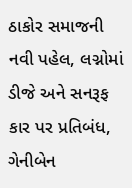ઠાકોર સમાજની નવી પહેલ, લગ્નોમાં ડીજે અને સનરૂફ કાર પર પ્રતિબંધ, ગેનીબેન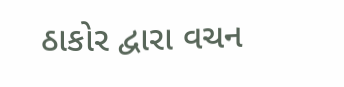ઠાકોર દ્વારા વચન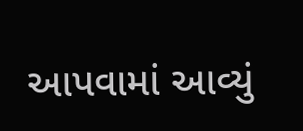આપવામાં આવ્યું